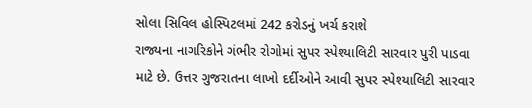સોલા સિવિલ હોસ્પિટલમાં 242 કરોડનું ખર્ચ કરાશે
રાજ્યના નાગરિકોને ગંભીર રોગોમાં સુપર સ્પેશ્યાલિટી સારવાર પુરી પાડવા માટે છે. ઉત્તર ગુજરાતના લાખો દર્દીઓને આવી સુપર સ્પેશ્યાલિટી સારવાર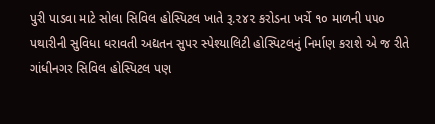પુરી પાડવા માટે સોલા સિવિલ હોસ્પિટલ ખાતે રૂ.૨૪૨ કરોડના ખર્ચે ૧૦ માળની ૫૫૦ પથારીની સુવિધા ધરાવતી અદ્યતન સુપર સ્પેશ્યાલિટી હોસ્પિટલનું નિર્માણ કરાશે એ જ રીતે ગાંધીનગર સિવિલ હોસ્પિટલ પણ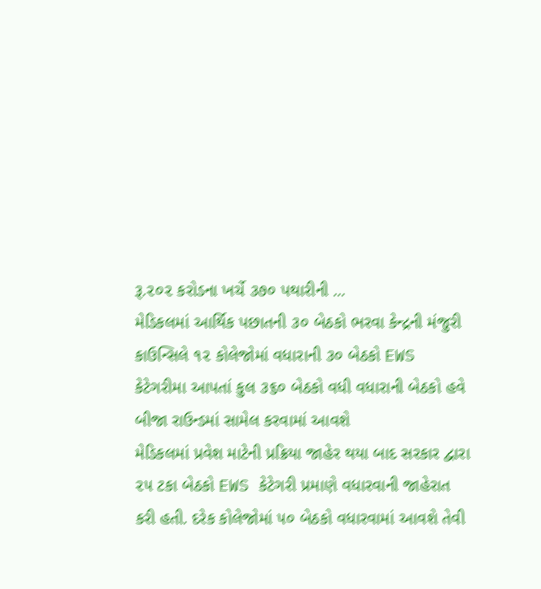રૂ.૨૦૨ કરોડના ખર્ચે ૩૭૦ પથારીની ...
મેડિકલમાં આર્થિક પછાતની ૩૦ બેઠકો ભરવા કેન્દ્રની મંજુરી
કાઉન્સિલે ૧૨ કોલેજોમાં વધારાની ૩૦ બેઠકો EWS કેટેગરીમા આપતાં કુલ ૩૬૦ બેઠકો વધી વધારાની બેઠકો હવે બીજા રાઉન્ડમાં સામેલ કરવામાં આવશે
મેડિકલમાં પ્રવેશ માટેની પ્રક્રિયા જાહેર થયા બાદ સરકાર દ્વારા ૨૫ ટકા બેઠકો EWS કેટેગરી પ્રમાણે વધારવાની જાહેરાત કરી હતી. દરેક કોલેજોમાં ૫૦ બેઠકો વધારવામાં આવશે તેવી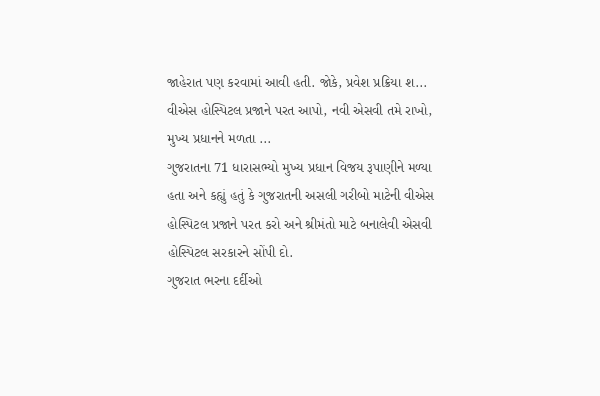જાહેરાત પણ કરવામાં આવી હતી. જોકે, પ્રવેશ પ્રક્રિયા શ...
વીએસ હોસ્પિટલ પ્રજાને પરત આપો, નવી એસવી તમે રાખો, મુખ્ય પ્રધાનને મળતા ...
ગુજરાતના 71 ધારાસભ્યો મુખ્ય પ્રધાન વિજય રૂપાણીને મળ્યા હતા અને કહ્યું હતું કે ગુજરાતની અસલી ગરીબો માટેની વીએસ હોસ્પિટલ પ્રજાને પરત કરો અને શ્રીમંતો માટે બનાલેવી એસવી હોસ્પિટલ સરકારને સોંપી દો.
ગુજરાત ભરના દર્દીઓ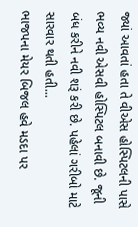જ્યાં આવતાં હતા તે વીએસ હોસ્પિટલની પાસે ભવ્ય નવી એસવી હોસ્પિટલ બનાવી છે. જૂની બંધ કરીને નવી શરૂં કરી છે. પહેલાં ગરીબો માટે સારવાર થતી હતી...
ભાજપના મેયર બિજલ હવે મડદા પર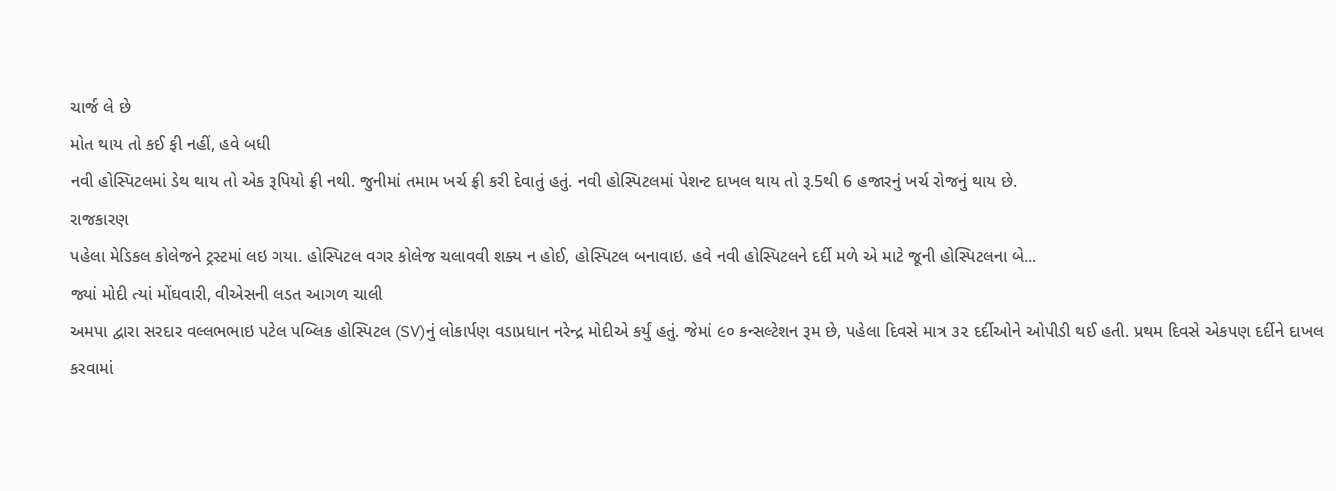ચાર્જ લે છે
મોત થાય તો કઈ ફી નહીં, હવે બધી
નવી હોસ્પિટલમાં ડેથ થાય તો એક રૂપિયો ફ્રી નથી. જુનીમાં તમામ ખર્ચ ફ્રી કરી દેવાતું હતું. નવી હોસ્પિટલમાં પેશન્ટ દાખલ થાય તો રૂ.5થી 6 હજારનું ખર્ચ રોજનું થાય છે.
રાજકારણ
પહેલા મેડિકલ કોલેજને ટ્રસ્ટમાં લઇ ગયા. હોસ્પિટલ વગર કોલેજ ચલાવવી શક્ય ન હોઈ, હોસ્પિટલ બનાવાઇ. હવે નવી હોસ્પિટલને દર્દી મળે એ માટે જૂની હોસ્પિટલના બે...
જ્યાં મોદી ત્યાં મોંઘવારી, વીએસની લડત આગળ ચાલી
અમપા દ્વારા સરદાર વલ્લભભાઇ પટેલ પબ્લિક હોસ્પિટલ (SV)નું લોકાર્પણ વડાપ્રધાન નરેન્દ્ર મોદીએ કર્યું હતું. જેમાં ૯૦ કન્સલ્ટેશન રૂમ છે, પહેલા દિવસે માત્ર ૩૨ દર્દીઓને ઓપીડી થઈ હતી. પ્રથમ દિવસે એકપણ દર્દીને દાખલ કરવામાં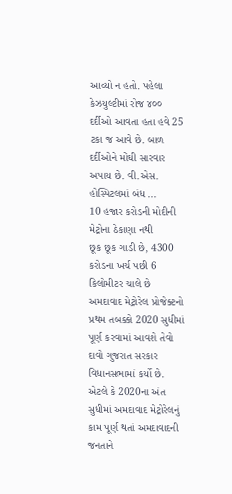આવ્યો ન હતો. પહેલા કેઝયુલ્ટીમાં રોજ ૪૦૦ દર્દીઓ આવતા હતા હવે 25 ટકા જ આવે છે. બાળ દર્દીઓને મોંઘી સારવાર અપાય છે. વી.એસ. હોસ્પિટલમાં બંધ ...
10 હજાર કરોડની મોદીની મેટ્રોના ઠેકાણા નથી
છૂક છૂક ગાડી છે, 4300 કરોડના ખર્ચ પછી 6 કિલોમીટર ચાલે છે
અમદાવાદ મેટ્રોરેલ પ્રોજેક્ટનો પ્રથમ તબક્કો 2020 સુધીમાં પૂર્ણ કરવામાં આવશે તેવો દાવો ગુજરાત સરકાર વિધાનસભામાં કર્યો છે. એટલે કે 2020ના અંત સુધીમાં અમદાવાદ મેટ્રોરેલનું કામ પૂર્ણ થતાં અમદાવાદની જનતાને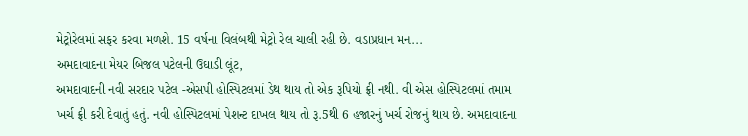મેટ્રોરેલમાં સફર કરવા મળશે. 15 વર્ષના વિલંબથી મેટ્રો રેલ ચાલી રહી છે. વડાપ્રધાન મન...
અમદાવાદના મેયર બિજલ પટેલની ઉઘાડી લૂંટ,
અમદાવાદની નવી સરદાર પટેલ -એસપી હોસ્પિટલમાં ડેથ થાય તો એક રૂપિયો ફ્રી નથી. વી એસ હોસ્પિટલમાં તમામ ખર્ચ ફ્રી કરી દેવાતું હતું. નવી હોસ્પિટલમાં પેશન્ટ દાખલ થાય તો રૂ.5થી 6 હજારનું ખર્ચ રોજનું થાય છે. અમદાવાદના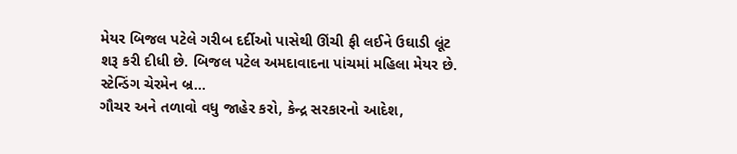મેયર બિજલ પટેલે ગરીબ દર્દીઓ પાસેથી ઊંચી ફી લઈને ઉઘાડી લૂંટ શરૂ કરી દીધી છે. બિજલ પટેલ અમદાવાદના પાંચમાં મહિલા મેયર છે. સ્ટેન્ડિંગ ચેરમેન બ્ર...
ગૌચર અને તળાવો વધુ જાહેર કરો, કેન્દ્ર સરકારનો આદેશ,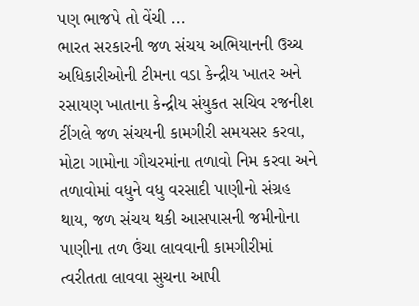પણ ભાજપે તો વેંચી ...
ભારત સરકારની જળ સંચય અભિયાનની ઉચ્ચ અધિકારીઓની ટીમના વડા કેન્દ્રીય ખાતર અને રસાયણ ખાતાના કેન્દ્રીય સંયુકત સચિવ રજનીશ ટીંગલે જળ સંચયની કામગીરી સમયસર કરવા, મોટા ગામોના ગૌચરમાંના તળાવો નિમ કરવા અને તળાવોમાં વધુને વધુ વરસાદી પાણીનો સંગ્રહ થાય, જળ સંચય થકી આસપાસની જમીનોના પાણીના તળ ઉંચા લાવવાની કામગીરીમાં ત્વરીતતા લાવવા સુચના આપી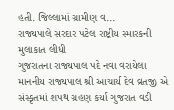હતી. જિલ્લામાં ગ્રામીણ વ...
રાજ્યપાલે સરદાર પટેલ રાષ્ટ્રીય સ્મારકની મુલાકાત લીધી
ગુજરાતના રાજ્યપાલ પદે નવા વરાયેલા માનનીય રાજ્યપાલ શ્રી આચાર્ય દેવ વ્રતજી એ સંસ્કૃતમાં શપથ ગ્રહણ કર્યા ગુજરાત વડી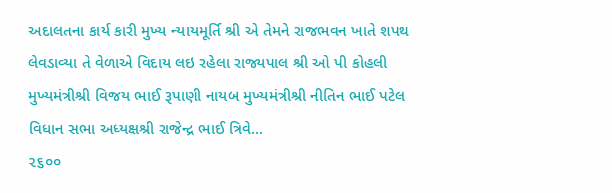અદાલતના કાર્ય કારી મુખ્ય ન્યાયમૂર્તિ શ્રી એ તેમને રાજભવન ખાતે શપથ લેવડાવ્યા તે વેળાએ વિદાય લઇ રહેલા રાજ્યપાલ શ્રી ઓ પી કોહલી મુખ્યમંત્રીશ્રી વિજય ભાઈ રૂપાણી નાયબ મુખ્યમંત્રીશ્રી નીતિન ભાઈ પટેલ વિધાન સભા અધ્યક્ષશ્રી રાજેન્દ્ર ભાઈ ત્રિવે...
૨૬૦૦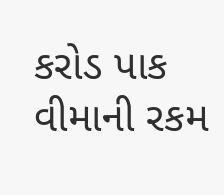કરોડ પાક વીમાની રકમ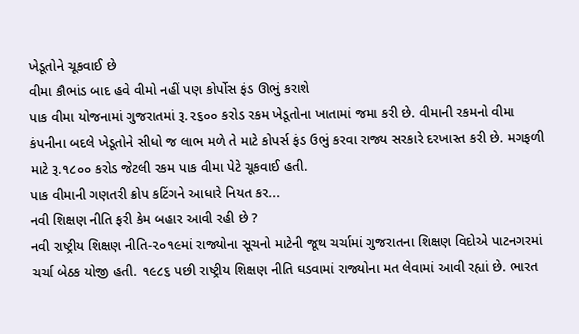ખેડૂતોને ચૂકવાઈ છે
વીમા કૌભાંડ બાદ હવે વીમો નહીં પણ કોર્પોસ ફંડ ઊભું કરાશે
પાક વીમા યોજનામાં ગુજરાતમાં રૂ.૨૬૦૦ કરોડ રકમ ખેડૂતોના ખાતામાં જમા કરી છે. વીમાની રકમનો વીમા કંપનીના બદલે ખેડૂતોને સીધો જ લાભ મળે તે માટે કોપર્સ ફંડ ઉભું કરવા રાજ્ય સરકારે દરખાસ્ત કરી છે. મગફળી માટે રૂ.૧૮૦૦ કરોડ જેટલી રકમ પાક વીમા પેટે ચૂકવાઈ હતી.
પાક વીમાની ગણતરી ક્રોપ કટિંગને આધારે નિયત કર...
નવી શિક્ષણ નીતિ ફરી કેમ બહાર આવી રહી છે ?
નવી રાષ્ટ્રીય શિક્ષણ નીતિ-૨૦૧૯માં રાજ્યોના સૂચનો માટેની જૂથ ચર્ચામાં ગુજરાતના શિક્ષણ વિદોએ પાટનગરમાં ચર્ચા બેઠક યોજી હતી. ૧૯૮૬ પછી રાષ્ટ્રીય શિક્ષણ નીતિ ઘડવામાં રાજ્યોના મત લેવામાં આવી રહ્યાં છે. ભારત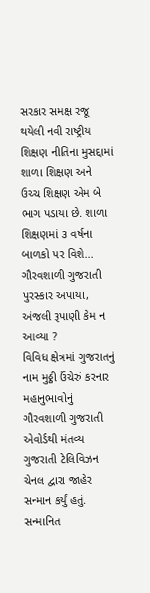સરકાર સમક્ષ રજૂ થયેલી નવી રાષ્ટ્રીય શિક્ષણ નીતિના મુસદ્દામાં શાળા શિક્ષણ અને ઉચ્ચ શિક્ષણ એમ બે ભાગ પડાયા છે. શાળા શિક્ષણમાં ૩ વર્ષના બાળકો પર વિશે...
ગૌરવશાળી ગુજરાતી પુરસ્કાર અપાયા, અંજલી રૂપાણી કેમ ન આવ્યા ?
વિવિધ ક્ષેત્રમાં ગુજરાતનું નામ મુઠ્ઠી ઉંચેરું કરનાર મહાનુભાવોનું ગૌરવશાળી ગુજરાતી એવોર્ડથી મંતવ્ય ગુજરાતી ટેલિવિઝન ચેનલ દ્વારા જાહેર સન્માન કર્યું હતું. સન્માનિત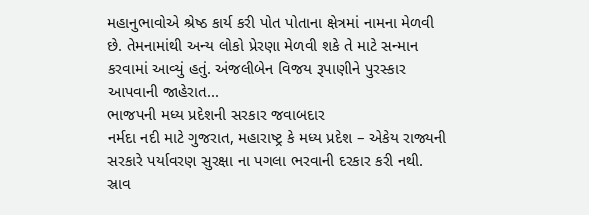મહાનુભાવોએ શ્રેષ્ઠ કાર્ય કરી પોત પોતાના ક્ષેત્રમાં નામના મેળવી છે. તેમનામાંથી અન્ય લોકો પ્રેરણા મેળવી શકે તે માટે સન્માન કરવામાં આવ્યું હતું. અંજલીબેન વિજય રૂપાણીને પુરસ્કાર આપવાની જાહેરાત...
ભાજપની મધ્ય પ્રદેશની સરકાર જવાબદાર
નર્મદા નદી માટે ગુજરાત, મહારાષ્ટ્ર કે મધ્ય પ્રદેશ – એકેય રાજ્યની સરકારે પર્યાવરણ સુરક્ષા ના પગલા ભરવાની દરકાર કરી નથી. સ્રાવ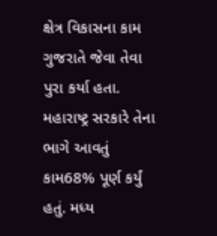ક્ષેત્ર વિકાસના કામ ગુજરાતે જેવા તેવા પુરા કર્યા હતા. મહારાષ્ટ્ર સરકારે તેના ભાગે આવતું કામ68% પૂર્ણ કર્યું હતું. મધ્ય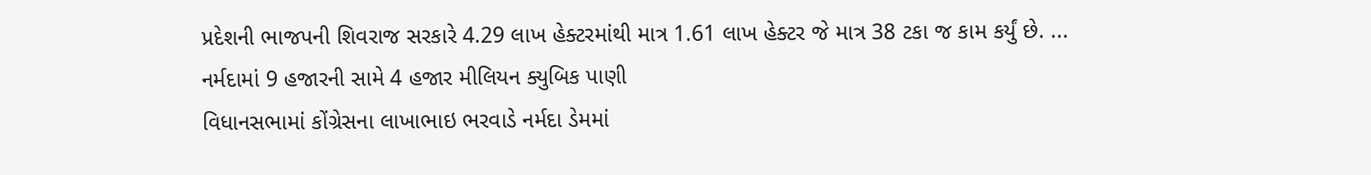પ્રદેશની ભાજપની શિવરાજ સરકારે 4.29 લાખ હેક્ટરમાંથી માત્ર 1.61 લાખ હેક્ટર જે માત્ર 38 ટકા જ કામ કર્યું છે. ...
નર્મદામાં 9 હજારની સામે 4 હજાર મીલિયન ક્યુબિક પાણી
વિધાનસભામાં કોંગ્રેસના લાખાભાઇ ભરવાડે નર્મદા ડેમમાં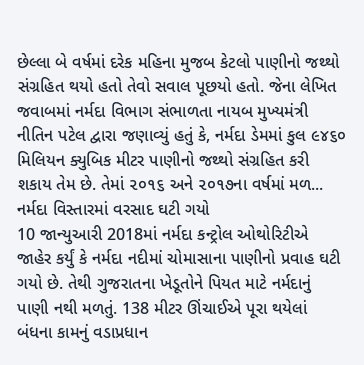છેલ્લા બે વર્ષમાં દરેક મહિના મુજબ કેટલો પાણીનો જથ્થો સંગ્રહિત થયો હતો તેવો સવાલ પૂછયો હતો. જેના લેખિત જવાબમાં નર્મદા વિભાગ સંભાળતા નાયબ મુખ્યમંત્રી નીતિન પટેલ દ્વારા જણાવ્યું હતું કે, નર્મદા ડેમમાં કુલ ૯૪૬૦ મિલિયન ક્યુબિક મીટર પાણીનો જથ્થો સંગ્રહિત કરી શકાય તેમ છે. તેમાં ૨૦૧૬ અને ૨૦૧૭ના વર્ષમાં મળ...
નર્મદા વિસ્તારમાં વરસાદ ઘટી ગયો
10 જાન્યુઆરી 2018માં નર્મદા કન્ટ્રોલ ઓથોરિટીએ જાહેર કર્યું કે નર્મદા નદીમાં ચોમાસાના પાણીનો પ્રવાહ ઘટી ગયો છે. તેથી ગુજરાતના ખેડૂતોને પિયત માટે નર્મદાનું પાણી નથી મળતું. 138 મીટર ઊંચાઈએ પૂરા થયેલાં બંધના કામનું વડાપ્રધાન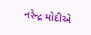નરેન્દ્ર મોદીએ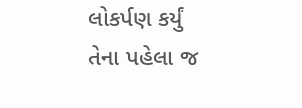લોકર્પણ કર્યું તેના પહેલા જ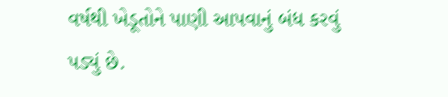વર્ષથી ખેડૂતોને પાણી આપવાનું બંધ કરવું પડ્યું છે.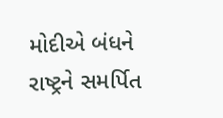મોદીએ બંધને રાષ્ટ્રને સમર્પિત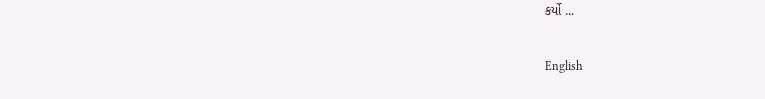કર્યો ...

English